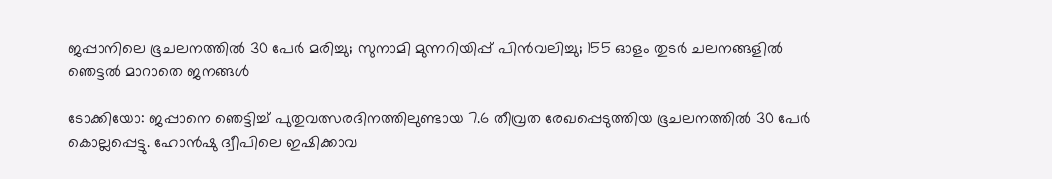ജപ്പാനിലെ ഭൂചലനത്തിൽ 30 പേർ മരിച്ചു; സുനാമി മുന്നറിയിപ്പ് പിൻവലിച്ചു; 155 ഓളം തുടർ ചലനങ്ങളിൽ ഞെട്ടൽ മാറാതെ ജനങ്ങൾ

ടോക്കിയോ: ജപ്പാനെ ഞെട്ടിച്ച് പുതുവത്സരദിനത്തിലുണ്ടായ 7.6 തീവ്രത രേഖപ്പെടുത്തിയ ഭൂചലനത്തിൽ 30 പേർ കൊല്ലപ്പെട്ടു. ഹോൻഷു ദ്വീപിലെ ഇഷിക്കാവ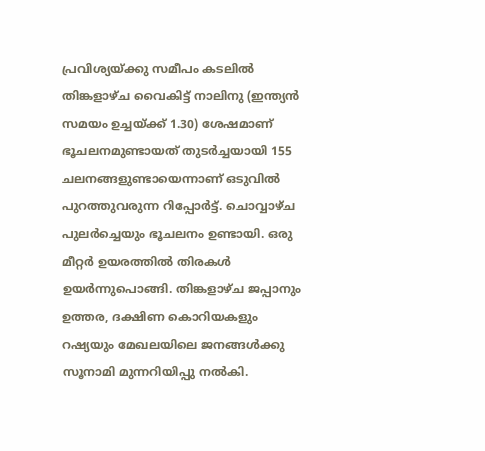പ്രവിശ്യയ്ക്കു സമീപം കടലിൽ തിങ്കളാഴ്ച വൈകിട്ട് നാലിനു (ഇന്ത്യൻ സമയം ഉച്ചയ്ക്ക് 1.30) ശേഷമാണ് ഭൂചലനമുണ്ടായത് തുടർച്ചയായി 155 ചലനങ്ങളുണ്ടായെന്നാണ് ഒടുവിൽ പുറത്തുവരുന്ന റിപ്പോർട്ട്. ചൊവ്വാഴ്ച പുലർച്ചെയും ഭൂചലനം ഉണ്ടായി. ഒരു മീറ്റർ ഉയരത്തിൽ തിരകൾ ഉയർന്നുപൊങ്ങി. തിങ്കളാഴ്‌ച ജപ്പാനും ഉത്തര, ദക്ഷിണ കൊറിയകളും റഷ്യയും മേഖലയിലെ ജനങ്ങൾക്കു സൂനാമി മുന്നറിയിപ്പു നൽകി.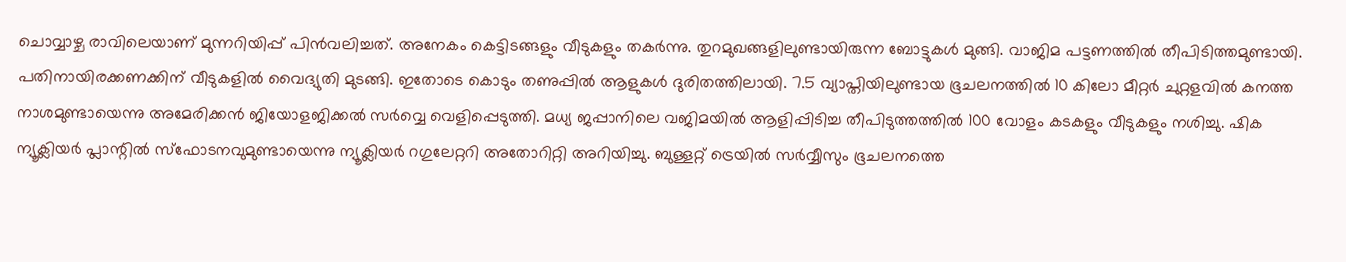ചൊവ്വാഴ്ച‌ രാവിലെയാണ് മുന്നറിയിപ്പ് പിൻവലിച്ചത്. അനേകം കെട്ടിടങ്ങളും വീടുകളും തകർന്നു. തുറമുഖങ്ങളിലുണ്ടായിരുന്ന ബോട്ടുകൾ മുങ്ങി. വാജിമ പട്ടണത്തിൽ തീപിടിത്തമുണ്ടായി. പതിനായിരക്കണക്കിന് വീടുകളിൽ വൈദ്യുതി മുടങ്ങി. ഇതോടെ കൊടും തണുപ്പിൽ ആളുകൾ ദുരിതത്തിലായി. 7.5 വ്യാപ്തിയിലുണ്ടായ ഭൂചലനത്തില്‍ 10 കിലോ മീറ്റര്‍ ചുറ്റളവില്‍ കനത്ത നാശമുണ്ടായെന്നു അമേരിക്കന്‍ ജിയോളജിക്കല്‍ സര്‍വ്വെ വെളിപ്പെടുത്തി. മധ്യ ജപ്പാനിലെ വജിമയില്‍ ആളിപ്പിടിച്ച തീപിടുത്തത്തില്‍ 100 വോളം കടകളും വീടുകളും നശിച്ചു. ഷിക ന്യൂക്ലിയര്‍ പ്ലാന്റില്‍ സ്‌ഫോടനവുമുണ്ടായെന്നു ന്യൂക്ലിയര്‍ റഗുലേറ്ററി അതോറിറ്റി അറിയിച്ചു. ബുള്ളറ്റ് ട്രെയില്‍ സര്‍വ്വീസും ഭൂചലനത്തെ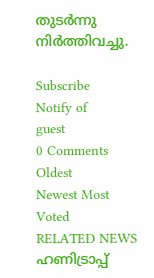തുടര്‍ന്നു നിർത്തിവച്ചു.

Subscribe
Notify of
guest
0 Comments
Oldest
Newest Most Voted
RELATED NEWS
ഹണിട്രാപ്പ്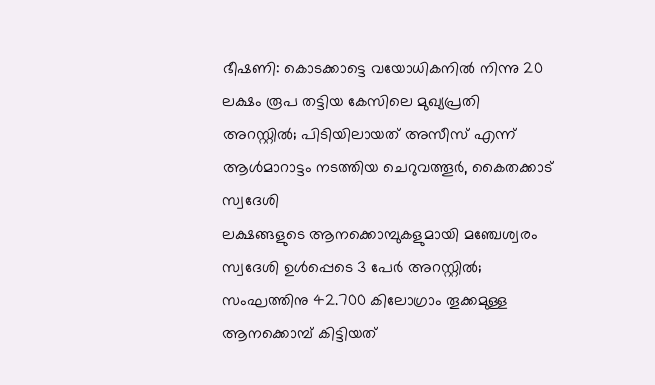ഭീഷണി: കൊടക്കാട്ടെ വയോധികനില്‍ നിന്നു 20 ലക്ഷം രൂപ തട്ടിയ കേസിലെ മുഖ്യപ്രതി അറസ്റ്റില്‍; പിടിയിലായത് അസീസ് എന്ന് ആള്‍മാറാട്ടം നടത്തിയ ചെറുവത്തൂര്‍, കൈതക്കാട് സ്വദേശി
ലക്ഷങ്ങളുടെ ആനക്കൊമ്പുകളുമായി മഞ്ചേശ്വരം സ്വദേശി ഉള്‍പ്പെടെ 3 പേര്‍ അറസ്റ്റില്‍; സംഘത്തിനു 42.700 കിലോഗ്രാം തൂക്കമുള്ള ആനക്കൊമ്പ് കിട്ടിയത്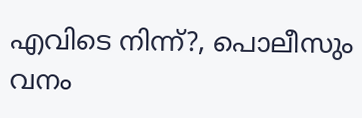എവിടെ നിന്ന്?, പൊലീസും വനം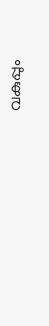വകുപ്പും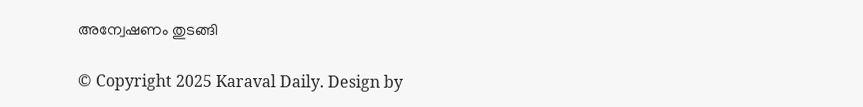അന്വേഷണം തുടങ്ങി

© Copyright 2025 Karaval Daily. Design by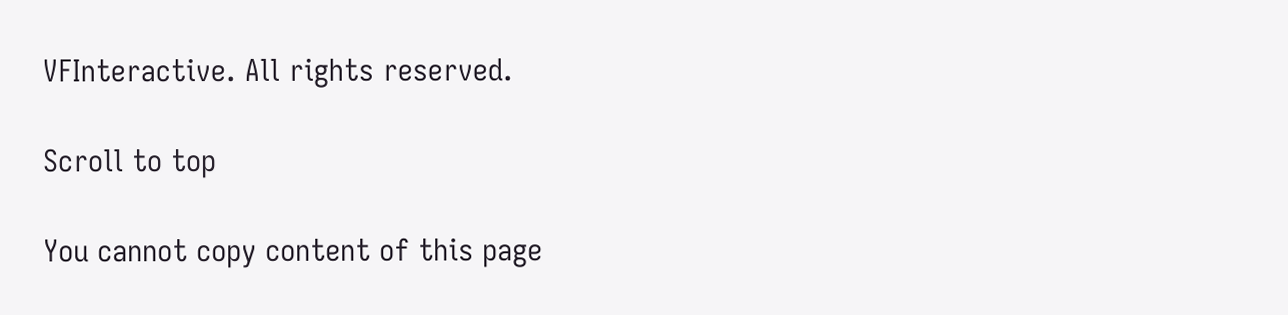VFInteractive. All rights reserved.

Scroll to top

You cannot copy content of this page